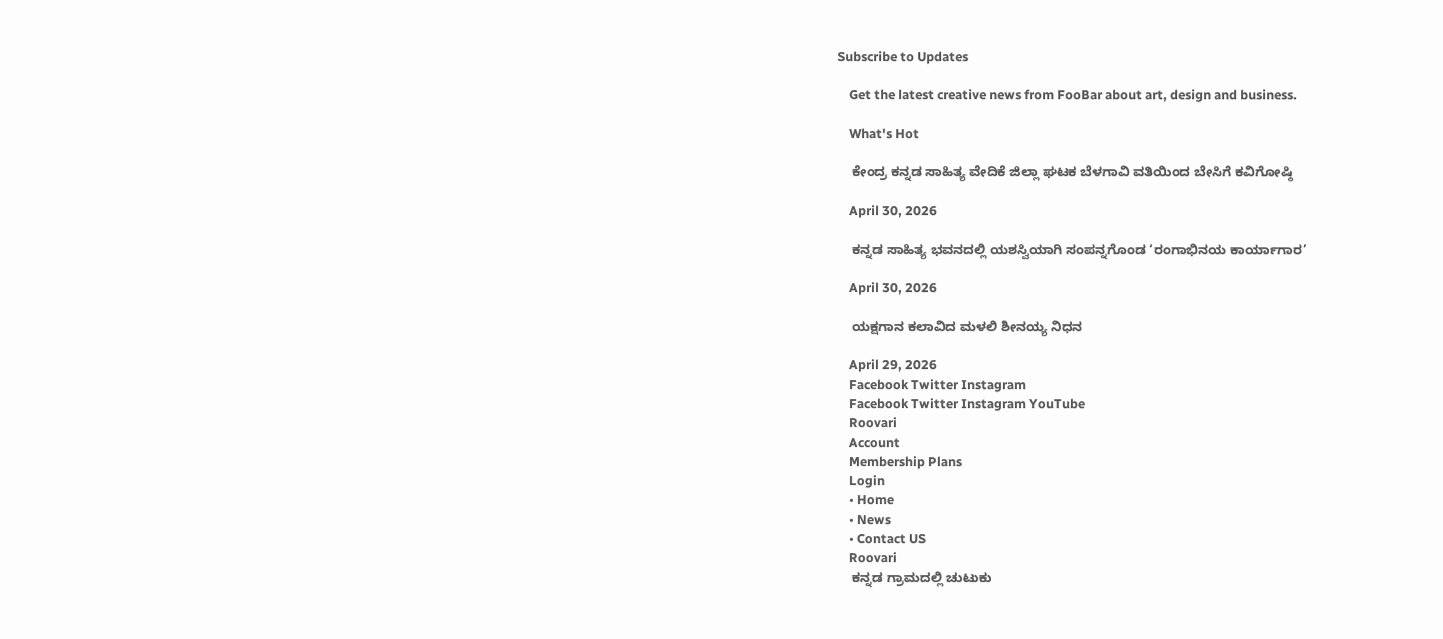Subscribe to Updates

    Get the latest creative news from FooBar about art, design and business.

    What's Hot

    ಕೇಂದ್ರ ಕನ್ನಡ ಸಾಹಿತ್ಯ ವೇದಿಕೆ ಜಿಲ್ಲಾ ಘಟಕ ಬೆಳಗಾವಿ ವತಿಯಿಂದ ಬೇಸಿಗೆ ಕವಿಗೋಷ್ಠಿ

    April 30, 2026

    ಕನ್ನಡ ಸಾಹಿತ್ಯ ಭವನದಲ್ಲಿ ಯಶಸ್ವಿಯಾಗಿ ಸಂಪನ್ನಗೊಂಡ ‘ರಂಗಾಭಿನಯ ಕಾರ್ಯಾಗಾರ’

    April 30, 2026

    ಯಕ್ಷಗಾನ ಕಲಾವಿದ ಮಳಲಿ ಶೀನಯ್ಯ ನಿಧನ

    April 29, 2026
    Facebook Twitter Instagram
    Facebook Twitter Instagram YouTube
    Roovari
    Account
    Membership Plans
    Login
    • Home
    • News
    • Contact US
    Roovari
    ಕನ್ನಡ ಗ್ರಾಮದಲ್ಲಿ ಚುಟುಕು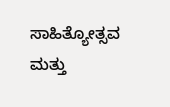ಸಾಹಿತ್ಯೋತ್ಸವ ಮತ್ತು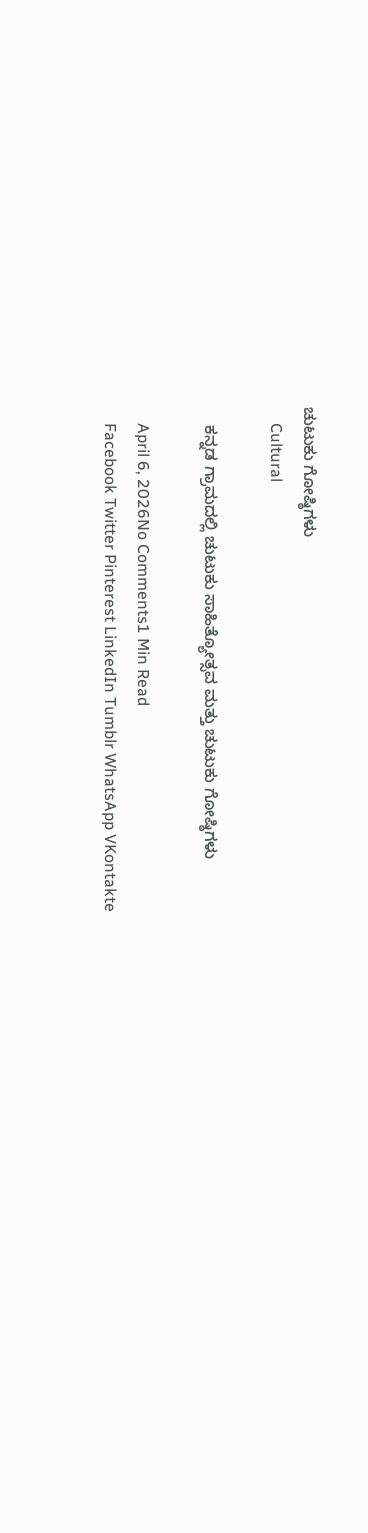ಚುಟುಕು ಗೋಷ್ಠಿಗಳು
    Cultural

    ಕನ್ನಡ ಗ್ರಾಮದಲ್ಲಿ ಚುಟುಕು ಸಾಹಿತ್ಯೋತ್ಸವ ಮತ್ತು ಚುಟುಕು ಗೋಷ್ಠಿಗಳು

    April 6, 2026No Comments1 Min Read
    Facebook Twitter Pinterest LinkedIn Tumblr WhatsApp VKontakte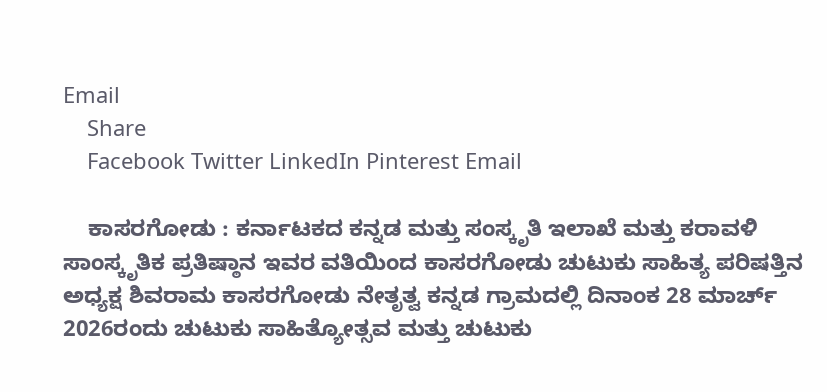Email
    Share
    Facebook Twitter LinkedIn Pinterest Email

    ಕಾಸರಗೋಡು : ಕರ್ನಾಟಕದ ಕನ್ನಡ ಮತ್ತು ಸಂಸ್ಕೃತಿ ಇಲಾಖೆ ಮತ್ತು ಕರಾವಳಿ ಸಾಂಸ್ಕೃತಿಕ ಪ್ರತಿಷ್ಠಾನ ಇವರ ವತಿಯಿಂದ ಕಾಸರಗೋಡು ಚುಟುಕು ಸಾಹಿತ್ಯ ಪರಿಷತ್ತಿನ ಅಧ್ಯಕ್ಷ ಶಿವರಾಮ ಕಾಸರಗೋಡು ನೇತೃತ್ವ ಕನ್ನಡ ಗ್ರಾಮದಲ್ಲಿ ದಿನಾಂಕ 28 ಮಾರ್ಚ್ 2026ರಂದು ಚುಟುಕು ಸಾಹಿತ್ಯೋತ್ಸವ ಮತ್ತು ಚುಟುಕು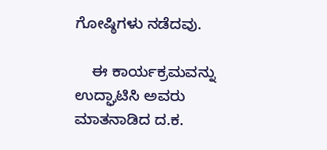ಗೋಷ್ಠಿಗಳು ನಡೆದವು.

    ಈ ಕಾರ್ಯಕ್ರಮವನ್ನು ಉದ್ಘಾಟಿಸಿ ಅವರು ಮಾತನಾಡಿದ ದ.ಕ.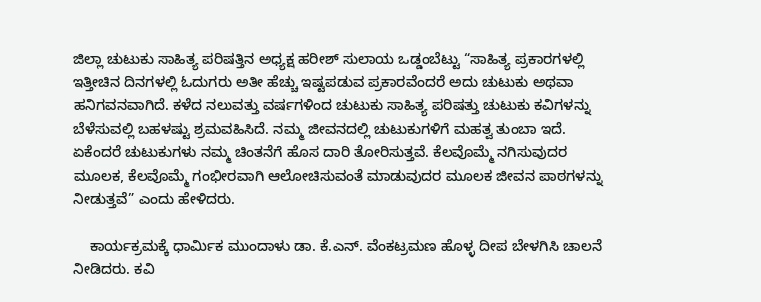ಜಿಲ್ಲಾ ಚುಟುಕು ಸಾಹಿತ್ಯ ಪರಿಷತ್ತಿನ ಅಧ್ಯಕ್ಷ ಹರೀಶ್ ಸುಲಾಯ ಒಡ್ಡಂಬೆಟ್ಟು “ಸಾಹಿತ್ಯ ಪ್ರಕಾರಗಳಲ್ಲಿ ಇತ್ತೀಚಿನ ದಿನಗಳಲ್ಲಿ ಓದುಗರು ಅತೀ ಹೆಚ್ಚು ಇಷ್ಟಪಡುವ ಪ್ರಕಾರವೆಂದರೆ ಅದು ಚುಟುಕು ಅಥವಾ ಹನಿಗವನವಾಗಿದೆ. ಕಳೆದ ನಲುವತ್ತು ವರ್ಷಗಳಿಂದ ಚುಟುಕು ಸಾಹಿತ್ಯ ಪರಿಷತ್ತು ಚುಟುಕು ಕವಿಗಳನ್ನು ಬೆಳೆಸುವಲ್ಲಿ ಬಹಳಷ್ಟು ಶ್ರಮವಹಿಸಿದೆ. ನಮ್ಮ ಜೀವನದಲ್ಲಿ ಚುಟುಕುಗಳಿಗೆ ಮಹತ್ವ ತುಂಬಾ ಇದೆ. ಏಕೆಂದರೆ ಚುಟುಕುಗಳು ನಮ್ಮ ಚಿಂತನೆಗೆ ಹೊಸ ದಾರಿ ತೋರಿಸುತ್ತವೆ. ಕೆಲವೊಮ್ಮೆ ನಗಿಸುವುದರ ಮೂಲಕ, ಕೆಲವೊಮ್ಮೆ ಗಂಭೀರವಾಗಿ ಆಲೋಚಿಸುವಂತೆ ಮಾಡುವುದರ ಮೂಲಕ ಜೀವನ ಪಾಠಗಳನ್ನು ನೀಡುತ್ತವೆ” ಎಂದು ಹೇಳಿದರು.

    ಕಾರ್ಯಕ್ರಮಕ್ಕೆ ಧಾರ್ಮಿಕ ಮುಂದಾಳು ಡಾ. ಕೆ.ಎನ್. ವೆಂಕಟ್ರಮಣ ಹೊಳ್ಳ ದೀಪ ಬೇಳಗಿಸಿ ಚಾಲನೆ ನೀಡಿದರು. ಕವಿ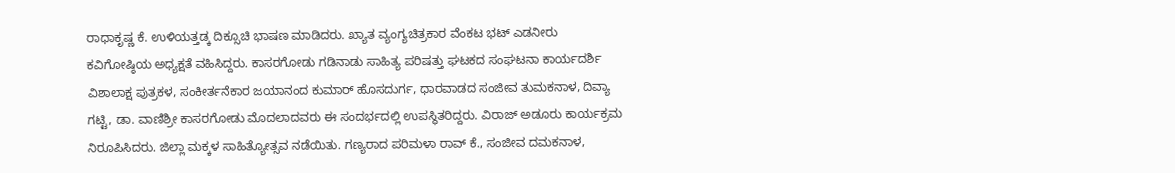ರಾಧಾಕೃಷ್ಣ ಕೆ. ಉಳಿಯತ್ತಡ್ಕ ದಿಕ್ಸೂಚಿ ಭಾಷಣ ಮಾಡಿದರು. ಖ್ಯಾತ ವ್ಯಂಗ್ಯಚಿತ್ರಕಾರ ವೆಂಕಟ ಭಟ್ ಎಡನೀರು ಕವಿಗೋಷ್ಠಿಯ ಅಧ್ಯಕ್ಷತೆ ವಹಿಸಿದ್ದರು. ಕಾಸರಗೋಡು ಗಡಿನಾಡು ಸಾಹಿತ್ಯ ಪರಿಷತ್ತು ಘಟಕದ ಸಂಘಟನಾ ಕಾರ್ಯದರ್ಶಿ ವಿಶಾಲಾಕ್ಷ ಪುತ್ರಕಳ, ಸಂಕೀರ್ತನೆಕಾರ ಜಯಾನಂದ ಕುಮಾರ್ ಹೊಸದುರ್ಗ, ಧಾರವಾಡದ ಸಂಜೀವ ತುಮಕನಾಳ, ದಿವ್ಯಾ ಗಟ್ಟಿ, ಡಾ. ವಾಣಿಶ್ರೀ ಕಾಸರಗೋಡು ಮೊದಲಾದವರು ಈ ಸಂದರ್ಭದಲ್ಲಿ ಉಪಸ್ಥಿತರಿದ್ದರು. ವಿರಾಜ್ ಅಡೂರು ಕಾರ್ಯಕ್ರಮ ನಿರೂಪಿಸಿದರು. ಜಿಲ್ಲಾ ಮಕ್ಕಳ ಸಾಹಿತ್ಯೋತ್ಸವ ನಡೆಯಿತು. ಗಣ್ಯರಾದ ಪರಿಮಳಾ ರಾವ್ ಕೆ., ಸಂಜೀವ ದಮಕನಾಳ,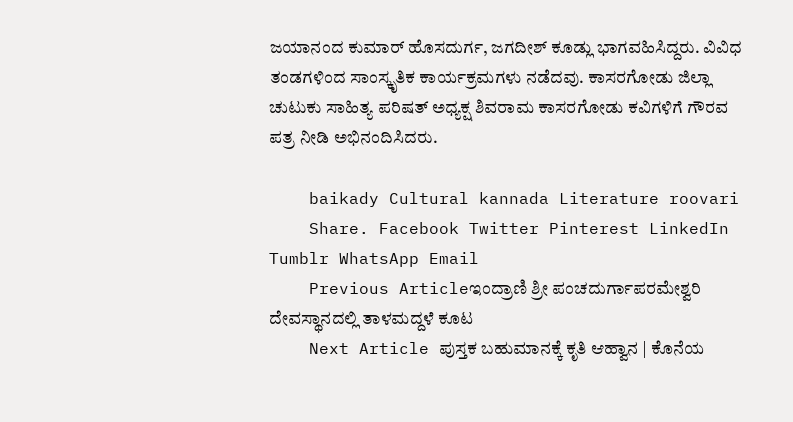ಜಯಾನಂದ ಕುಮಾರ್ ಹೊಸದುರ್ಗ, ಜಗದೀಶ್ ಕೂಡ್ಲು ಭಾಗವಹಿಸಿದ್ದರು. ವಿವಿಧ ತಂಡಗಳಿಂದ ಸಾಂಸ್ಕೃತಿಕ ಕಾರ್ಯಕ್ರಮಗಳು ನಡೆದವು. ಕಾಸರಗೋಡು ಜಿಲ್ಲಾ ಚುಟುಕು ಸಾಹಿತ್ಯ ಪರಿಷತ್ ಅಧ್ಯಕ್ಷ ಶಿವರಾಮ ಕಾಸರಗೋಡು ಕವಿಗಳಿಗೆ ಗೌರವ ಪತ್ರ ನೀಡಿ ಅಭಿನಂದಿಸಿದರು.

    baikady Cultural kannada Literature roovari
    Share. Facebook Twitter Pinterest LinkedIn Tumblr WhatsApp Email
    Previous Articleಇಂದ್ರಾಣಿ ಶ್ರೀ ಪಂಚದುರ್ಗಾಪರಮೇಶ್ವರಿ ದೇವಸ್ಥಾನದಲ್ಲಿ ತಾಳಮದ್ದಳೆ ಕೂಟ
    Next Article ಪುಸ್ತಕ ಬಹುಮಾನಕ್ಕೆ ಕೃತಿ ಆಹ್ವಾನ | ಕೊನೆಯ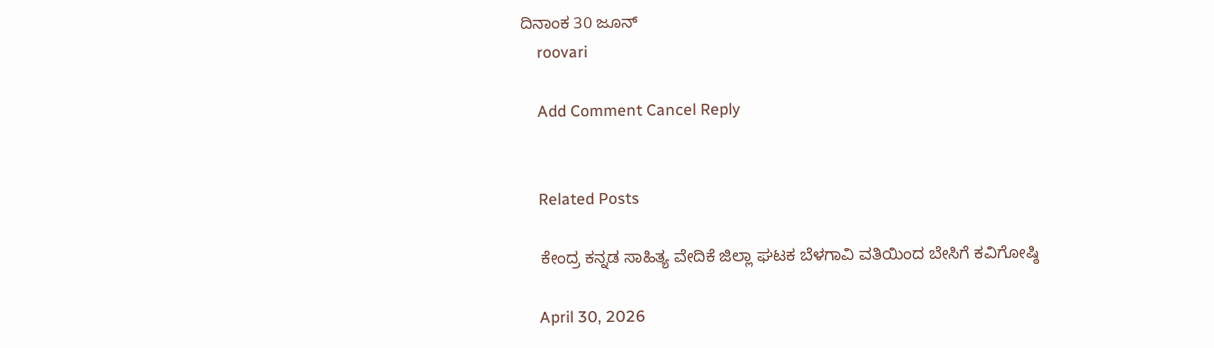ದಿನಾಂಕ 30 ಜೂನ್
    roovari

    Add Comment Cancel Reply


    Related Posts

    ಕೇಂದ್ರ ಕನ್ನಡ ಸಾಹಿತ್ಯ ವೇದಿಕೆ ಜಿಲ್ಲಾ ಘಟಕ ಬೆಳಗಾವಿ ವತಿಯಿಂದ ಬೇಸಿಗೆ ಕವಿಗೋಷ್ಠಿ

    April 30, 2026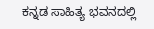ಕನ್ನಡ ಸಾಹಿತ್ಯ ಭವನದಲ್ಲಿ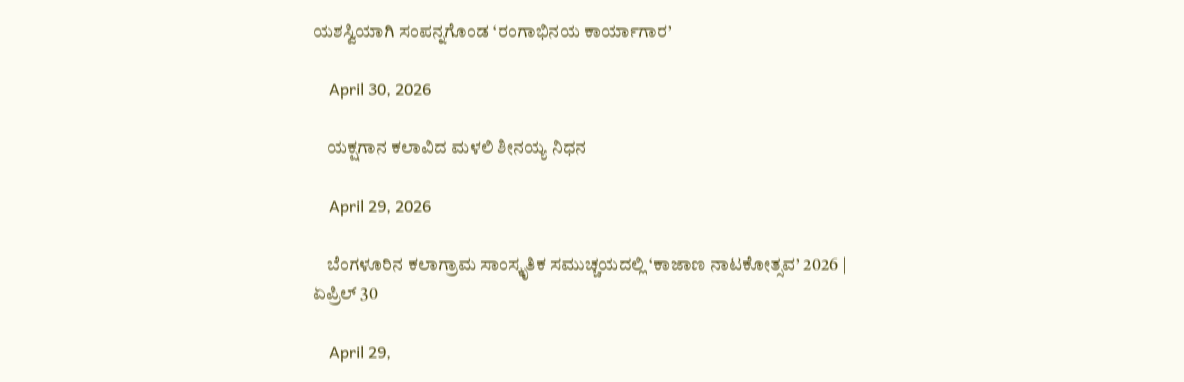ಯಶಸ್ವಿಯಾಗಿ ಸಂಪನ್ನಗೊಂಡ ‘ರಂಗಾಭಿನಯ ಕಾರ್ಯಾಗಾರ’

    April 30, 2026

    ಯಕ್ಷಗಾನ ಕಲಾವಿದ ಮಳಲಿ ಶೀನಯ್ಯ ನಿಧನ

    April 29, 2026

    ಬೆಂಗಳೂರಿನ ಕಲಾಗ್ರಾಮ ಸಾಂಸ್ಕೃತಿಕ ಸಮುಚ್ಚಯದಲ್ಲಿ ‘ಕಾಜಾಣ ನಾಟಕೋತ್ಸವ’ 2026 | ಏಪ್ರಿಲ್ 30

    April 29,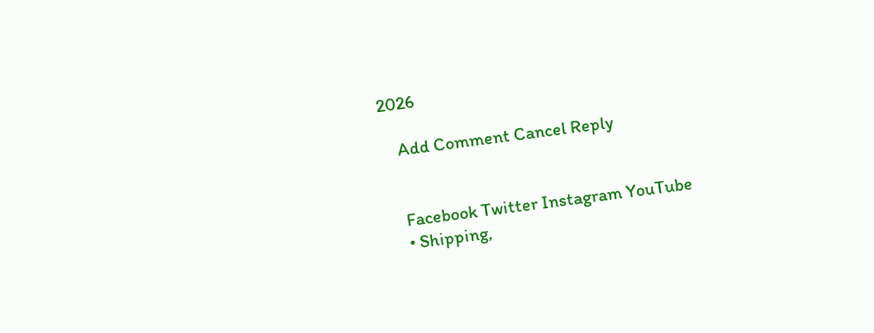2026

    Add Comment Cancel Reply


    Facebook Twitter Instagram YouTube
    • Shipping,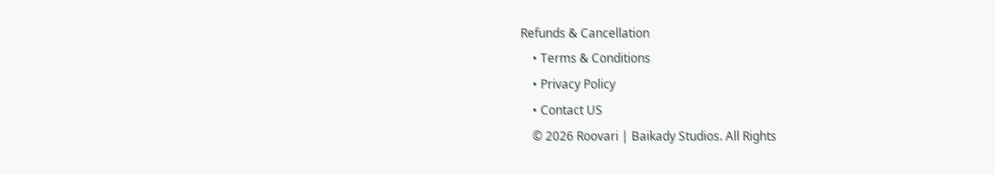Refunds & Cancellation
    • Terms & Conditions
    • Privacy Policy
    • Contact US
    © 2026 Roovari | Baikady Studios. All Rights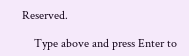Reserved.

    Type above and press Enter to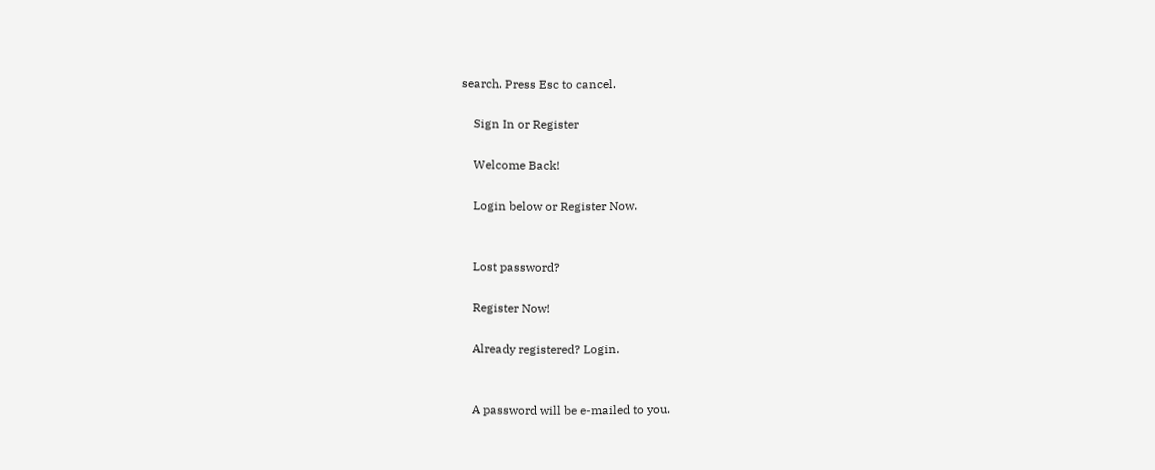search. Press Esc to cancel.

    Sign In or Register

    Welcome Back!

    Login below or Register Now.


    Lost password?

    Register Now!

    Already registered? Login.


    A password will be e-mailed to you.